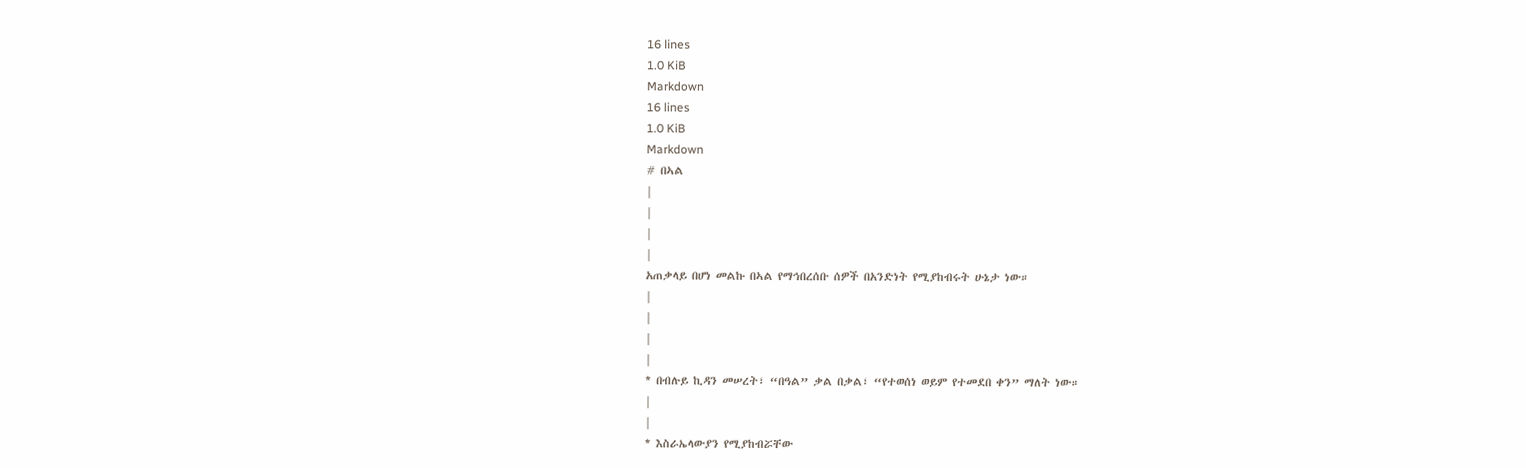16 lines
1.0 KiB
Markdown
16 lines
1.0 KiB
Markdown
# በኣል
|
|
|
|
አጠቃላይ በሆነ መልኩ በኣል የማኅበረሰቡ ሰዎች በአንድነት የሚያከብሩት ሁኔታ ነው።
|
|
|
|
* በብሉይ ኪዳን መሠረት፣ “በዓል” ቃል በቃል፣ “የተወሰነ ወይም የተመደበ ቀን” ማለት ነው።
|
|
* እስራኤላውያን የሚያከብሯቸው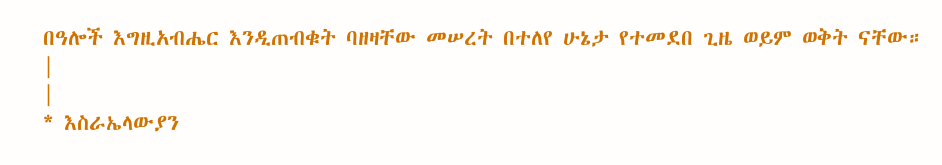በዓሎች እግዚአብሔር እንዲጠብቁት ባዘዛቸው መሠረት በተለየ ሁኔታ የተመደበ ጊዜ ወይም ወቅት ናቸው።
|
|
* እስራኤላውያን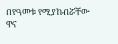በየዓመቱ የሚያከብሯቸው ዋና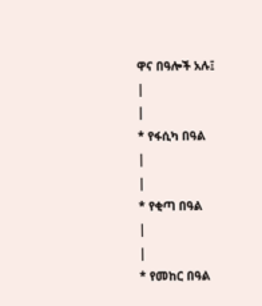ዋና በዓሎች አሉ፤
|
|
* የፋሲካ በዓል
|
|
* የቂጣ በዓል
|
|
* የመከር በዓል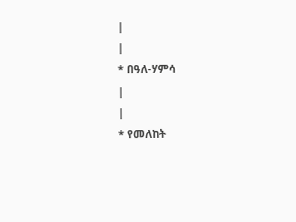|
|
* በዓለ-ሃምሳ
|
|
* የመለከት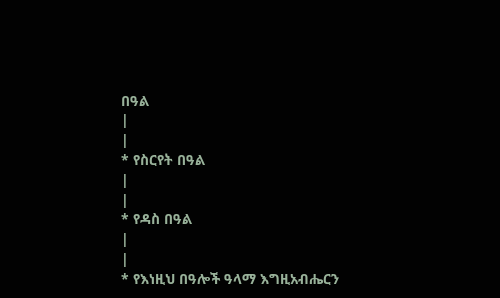በዓል
|
|
* የስርየት በዓል
|
|
* የዳስ በዓል
|
|
* የእነዚህ በዓሎች ዓላማ እግዚአብሔርን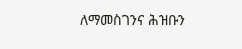ለማመስገንና ሕዝቡን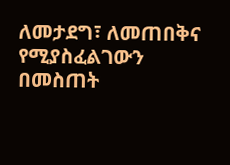ለመታደግ፣ ለመጠበቅና የሚያስፈልገውን በመስጠት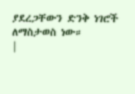ያደረጋቸውን ድንቅ ነገሮች ለማስታወስ ነው።
|